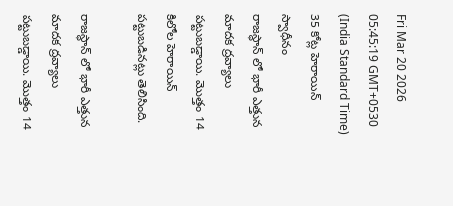Fri Mar 20 2026 05:45:19 GMT+0530 (India Standard Time)
35 కోట్ల హెరాయిన్ స్వాధీనం
రాజస్థాన్ లో భారీ ఎత్తున మాదక ద్రవ్యాలు పట్టుబడ్డాయి. మొత్తం 14 కిలోల హెరాయిన్ పట్టుబడినట్లు తెలిసింది.

రాజస్థాన్ లో భారీ ఎత్తున మాదక ద్రవ్యాలు పట్టుబడ్డాయి. మొత్తం 14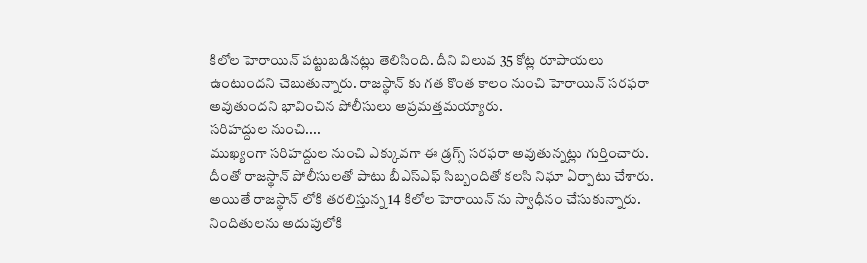కిలోల హెరాయిన్ పట్టుబడినట్లు తెలిసింది. దీని విలువ 35 కోట్ల రూపాయలు ఉంటుందని చెబుతున్నారు. రాజస్థాన్ కు గత కొంత కాలం నుంచి హెరాయిన్ సరఫరా అవుతుందని భావించిన పోలీసులు అప్రమత్తమయ్యారు.
సరిహద్దుల నుంచి....
ముఖ్యంగా సరిహద్దుల నుంచి ఎక్కువగా ఈ డ్రగ్స్ సరఫరా అవుతున్నట్లు గుర్తించారు. దీంతో రాజస్థాన్ పోలీసులతో పాటు బీఎస్ఎఫ్ సిబ్బందితో కలసి నిఘా ఏర్పాటు చేశారు. అయితే రాజస్థాన్ లోకి తరలిస్తున్న 14 కిలోల హెరాయిన్ ను స్వాధీనం చేసుకున్నారు. నిందితులను అదుపులోకి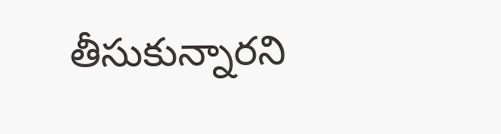తీసుకున్నారని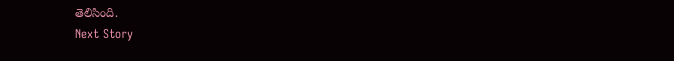తెలిసింది.
Next Story